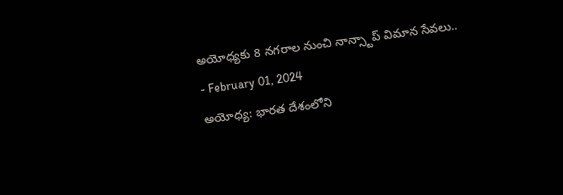అయోధ్యకు 8 నగరాల నుంచి నాన్స్టాప్ విమాన సేవలు..
- February 01, 2024
అయోధ్య: భారత దేశంలోని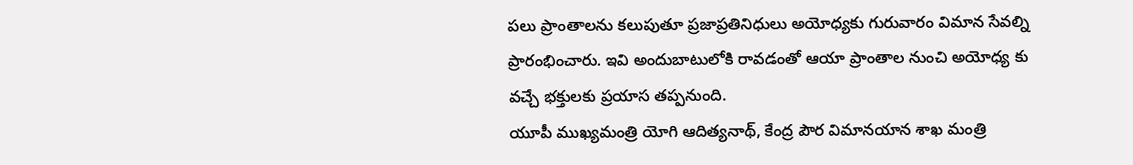పలు ప్రాంతాలను కలుపుతూ ప్రజాప్రతినిధులు అయోధ్యకు గురువారం విమాన సేవల్ని ప్రారంభించారు. ఇవి అందుబాటులోకి రావడంతో ఆయా ప్రాంతాల నుంచి అయోధ్య కు వచ్చే భక్తులకు ప్రయాస తప్పనుంది.
యూపీ ముఖ్యమంత్రి యోగి ఆదిత్యనాథ్, కేంద్ర పౌర విమానయాన శాఖ మంత్రి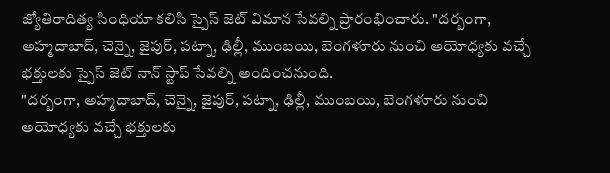జ్యోతిరాదిత్య సింధియా కలిసి స్పైస్ జెట్ విమాన సేవల్ని ప్రారంభించారు. "దర్బంగా, అహ్మదాబాద్, చెన్నై, జైపుర్, పట్నా, ఢిల్లీ, ముంబయి, బెంగళూరు నుంచి అయోధ్యకు వచ్చే భక్తులకు స్పైస్ జెట్ నాన్ స్టాప్ సేవల్ని అందించనుంది.
"దర్బంగా, అహ్మదాబాద్, చెన్నై, జైపుర్, పట్నా, ఢిల్లీ, ముంబయి, బెంగళూరు నుంచి అయోధ్యకు వచ్చే భక్తులకు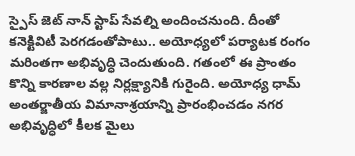స్పైస్ జెట్ నాన్ స్టాప్ సేవల్ని అందించనుంది. దీంతో కనెక్టివిటీ పెరగడంతోపాటు.. అయోధ్యలో పర్యాటక రంగం మరింతగా అభివృద్ధి చెందుతుంది. గతంలో ఈ ప్రాంతం కొన్ని కారణాల వల్ల నిర్లక్ష్యానికి గురైంది. అయోధ్య ధామ్ అంతర్జాతీయ విమానాశ్రయాన్ని ప్రారంభించడం నగర అభివృద్ధిలో కీలక మైలు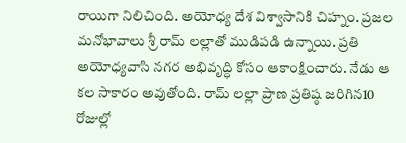రాయిగా నిలిచింది. అయోధ్య దేశ విశ్వాసానికి చిహ్నం. ప్రజల మనోభావాలు శ్రీ రామ్ లల్లాతో ముడిపడి ఉన్నాయి. ప్రతి అయోధ్యవాసి నగర అభివృద్ధి కోసం ఆకాంక్షించారు. నేడు ఆ కల సాకారం అవుతోంది. రామ్ లల్లా ప్రాణ ప్రతిష్ఠ జరిగిన10 రోజుల్లో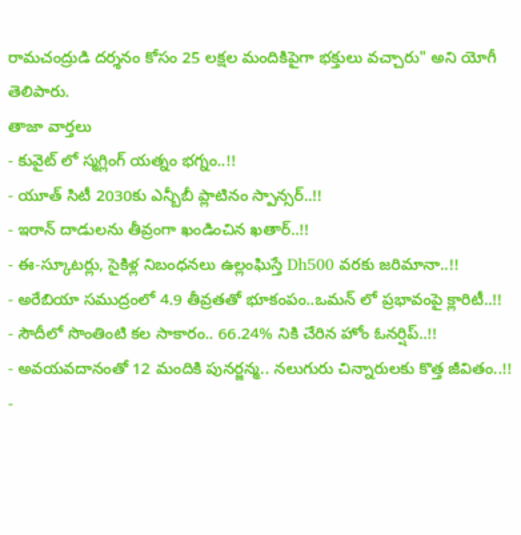రామచంద్రుడి దర్శనం కోసం 25 లక్షల మందికిపైగా భక్తులు వచ్చారు" అని యోగీ తెలిపారు.
తాజా వార్తలు
- కువైట్ లో స్మగ్లింగ్ యత్నం భగ్నం..!!
- యూత్ సిటీ 2030కు ఎన్బీబీ ప్లాటినం స్పాన్సర్..!!
- ఇరాన్ దాడులను తీవ్రంగా ఖండించిన ఖతార్..!!
- ఈ-స్కూటర్లు, సైకిళ్ల నిబంధనలు ఉల్లంఘిస్తే Dh500 వరకు జరిమానా..!!
- అరేబియా సముద్రంలో 4.9 తీవ్రతతో భూకంపం..ఒమన్ లో ప్రభావంపై క్లారిటీ..!!
- సౌదీలో సొంతింటి కల సాకారం.. 66.24% నికి చేరిన హోం ఓనర్షిప్..!!
- అవయవదానంతో 12 మందికి పునర్జన్మ.. నలుగురు చిన్నారులకు కొత్త జీవితం..!!
-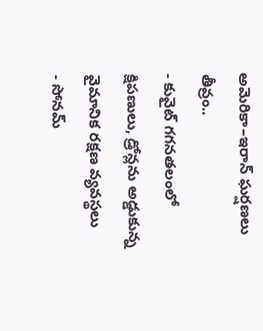అమెరికా–ఇరాన్ ఘర్షణలు తీవ్రం..
- కువైట్ గగనతలంలో క్షిపణులు, డ్రోన్లను అడ్డుకున్న వైమానిక రక్షణ వ్యవస్థలు
- సోనమ్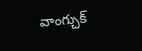వాంగ్చుక్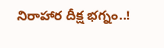నిరాహార దీక్ష భగ్నం..!